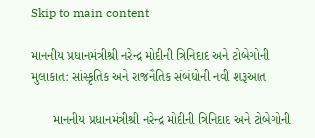Skip to main content

માનનીય પ્રધાનમંત્રીશ્રી નરેન્દ્ર મોદીની ત્રિનિદાદ અને ટોબેગોની મુલાકાત: સાંસ્કૃતિક અને રાજનૈતિક સંબંધોની નવી શરૂઆત

      માનનીય પ્રધાનમંત્રીશ્રી નરેન્દ્ર મોદીની ત્રિનિદાદ અને ટોબેગોની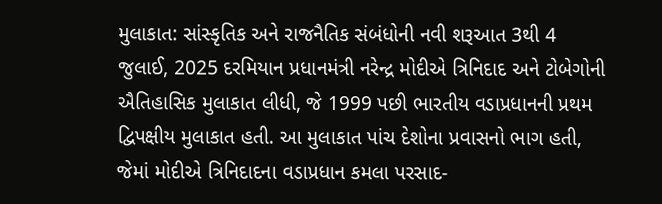મુલાકાત: સાંસ્કૃતિક અને રાજનૈતિક સંબંધોની નવી શરૂઆત 3થી 4 જુલાઈ, 2025 દરમિયાન પ્રધાનમંત્રી નરેન્દ્ર મોદીએ ત્રિનિદાદ અને ટોબેગોની ઐતિહાસિક મુલાકાત લીધી, જે 1999 પછી ભારતીય વડાપ્રધાનની પ્રથમ દ્વિપક્ષીય મુલાકાત હતી. આ મુલાકાત પાંચ દેશોના પ્રવાસનો ભાગ હતી, જેમાં મોદીએ ત્રિનિદાદના વડાપ્રધાન કમલા પરસાદ-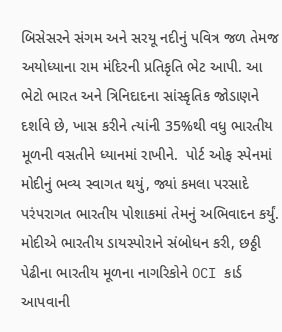બિસેસરને સંગમ અને સરયૂ નદીનું પવિત્ર જળ તેમજ અયોધ્યાના રામ મંદિરની પ્રતિકૃતિ ભેટ આપી. આ ભેટો ભારત અને ત્રિનિદાદના સાંસ્કૃતિક જોડાણને દર્શાવે છે, ખાસ કરીને ત્યાંની 35%થી વધુ ભારતીય મૂળની વસતીને ધ્યાનમાં રાખીને.  પોર્ટ ઓફ સ્પેનમાં મોદીનું ભવ્ય સ્વાગત થયું, જ્યાં કમલા પરસાદે પરંપરાગત ભારતીય પોશાકમાં તેમનું અભિવાદન કર્યું. મોદીએ ભારતીય ડાયસ્પોરાને સંબોધન કરી, છઠ્ઠી પેઢીના ભારતીય મૂળના નાગરિકોને OCI કાર્ડ આપવાની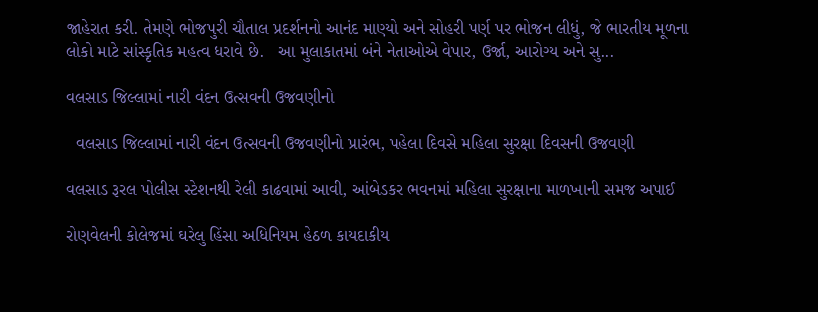જાહેરાત કરી. તેમણે ભોજપુરી ચૌતાલ પ્રદર્શનનો આનંદ માણ્યો અને સોહરી પર્ણ પર ભોજન લીધું, જે ભારતીય મૂળના લોકો માટે સાંસ્કૃતિક મહત્વ ધરાવે છે.   આ મુલાકાતમાં બંને નેતાઓએ વેપાર, ઉર્જા, આરોગ્ય અને સુ...

વલસાડ જિલ્લામાં નારી વંદન ઉત્સવની ઉજવણીનો

  વલસાડ જિલ્લામાં નારી વંદન ઉત્સવની ઉજવણીનો પ્રારંભ, પહેલા દિવસે મહિલા સુરક્ષા દિવસની ઉજવણી

વલસાડ રૂરલ પોલીસ સ્ટેશનથી રેલી કાઢવામાં આવી, આંબેડકર ભવનમાં મહિલા સુરક્ષાના માળખાની સમજ અપાઈ

રોણવેલની કોલેજમાં ઘરેલુ હિંસા અધિનિયમ હેઠળ કાયદાકીય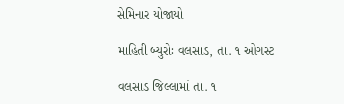સેમિનાર યોજાયો

માહિતી બ્યુરોઃ વલસાડ, તા. ૧ ઓગસ્ટ

વલસાડ જિલ્લામાં તા. ૧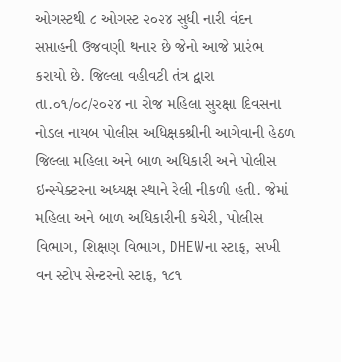ઓગસ્ટથી ૮ ઓગસ્ટ ૨૦૨૪ સુધી નારી વંદન સપ્તાહની ઉજવણી થનાર છે જેનો આજે પ્રારંભ કરાયો છે. જિલ્લા વહીવટી તંત્ર દ્વારા તા.૦૧/૦૮/૨૦૨૪ ના રોજ મહિલા સુરક્ષા દિવસના નોડલ નાયબ પોલીસ અધિક્ષકશ્રીની આગેવાની હેઠળ જિલ્લા મહિલા અને બાળ અધિકારી અને પોલીસ ઇન્સ્પેક્ટરના અધ્યક્ષ સ્થાને રેલી નીકળી હતી. જેમાં મહિલા અને બાળ અધિકારીની કચેરી, પોલીસ વિભાગ, શિક્ષણ વિભાગ, DHEWના સ્ટાફ, સખી વન સ્ટોપ સેન્ટરનો સ્ટાફ, ૧૮૧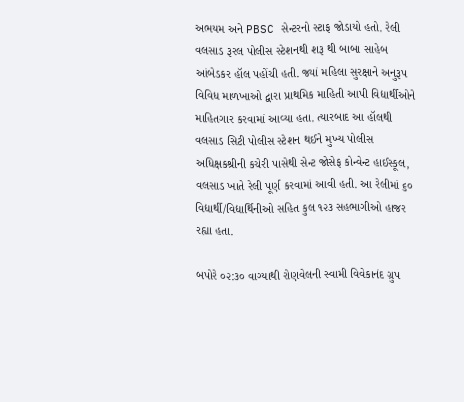અભયમ અને PBSC સેન્ટરનો સ્ટાફ જોડાયો હતો. રેલી વલસાડ રૂરલ પોલીસ સ્ટેશનથી શરૂ થી બાબા સાહેબ આંબેડકર હૉલ પહોંચી હતી. જ્યાં મહિલા સુરક્ષાને અનુરૂપ વિવિધ માળખાઓ દ્વારા પ્રાથમિક માહિતી આપી વિદ્યાર્થીઓને માહિતગાર કરવામાં આવ્યા હતા. ત્યારબાદ આ હૉલથી વલસાડ સિટી પોલીસ સ્ટેશન થઈને મુખ્ય પોલીસ અધિક્ષકશ્રીની કચેરી પાસેથી સેન્ટ જોસેફ કોન્વેન્ટ હાઈસ્કૂલ, વલસાડ ખાતે રેલી પૂર્ણ કરવામાં આવી હતી. આ રેલીમાં ૬૦ વિદ્યાર્થી/વિદ્યાર્થિનીઓ સહિત કુલ ૧૨૩ સહભાગીઓ હાજર રહ્યા હતા.

બપોરે ૦૨:૩૦ વાગ્યાથી રોણવેલની સ્વામી વિવેકાનંદ ગ્રુપ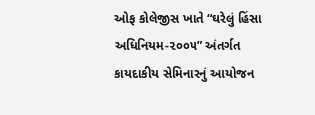ઓફ કોલેજીસ ખાતે “ઘરેલું હિંસા અધિનિયમ-૨૦૦૫” અંતર્ગત કાયદાકીય સેમિનારનું આયોજન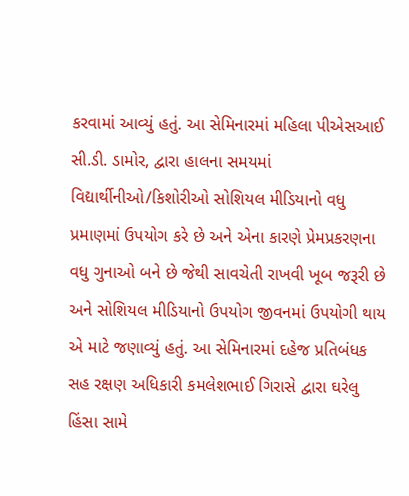કરવામાં આવ્યું હતું. આ સેમિનારમાં મહિલા પીએસઆઈ સી.ડી. ડામોર, દ્વારા હાલના સમયમાં વિદ્યાર્થીનીઓ/કિશોરીઓ સોશિયલ મીડિયાનો વધુ પ્રમાણમાં ઉપયોગ કરે છે અને એના કારણે પ્રેમપ્રકરણના વધુ ગુનાઓ બને છે જેથી સાવચેતી રાખવી ખૂબ જરૂરી છે અને સોશિયલ મીડિયાનો ઉપયોગ જીવનમાં ઉપયોગી થાય એ માટે જણાવ્યું હતું. આ સેમિનારમાં દહેજ પ્રતિબંધક સહ રક્ષણ અધિકારી કમલેશભાઈ ગિરાસે દ્વારા ઘરેલુ હિંસા સામે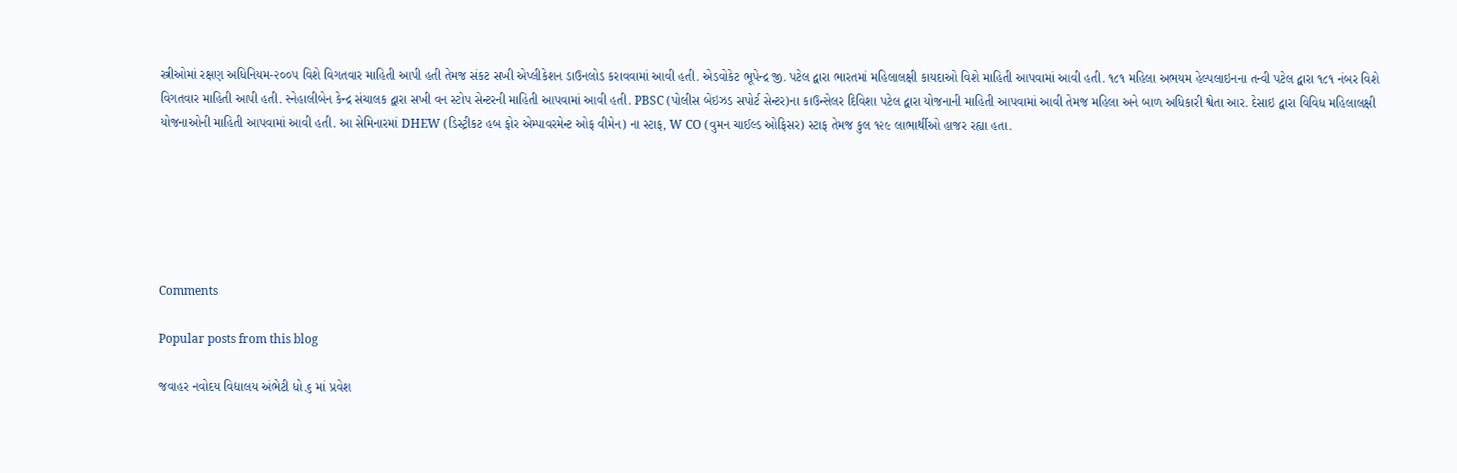સ્ત્રીઓમાં રક્ષણ અધિનિયમ-૨૦૦૫ વિશે વિગતવાર માહિતી આપી હતી તેમજ સંકટ સખી એપ્લીકેશન ડાઉનલોડ કરાવવામાં આવી હતી. એડવોકેટ ભૂપેન્દ્ર જી. પટેલ દ્વારા ભારતમાં મહિલાલક્ષી કાયદાઓ વિશે માહિતી આપવામાં આવી હતી. ૧૮૧ મહિલા અભયમ હેલ્પલાઇનના તન્વી પટેલ દ્વારા ૧૮૧ નંબર વિશે વિગતવાર માહિતી આપી હતી. સ્નેહાલીબેન કેન્દ્ર સંચાલક દ્વારા સખી વન સ્ટોપ સેન્ટરની માહિતી આપવામાં આવી હતી. PBSC (પોલીસ બેઇઝડ સપોર્ટ સેન્ટર)ના કાઉન્સેલર દિવિશા પટેલ દ્વારા યોજનાની માહિતી આપવામાં આવી તેમજ મહિલા અને બાળ અધિકારી શ્વેતા આર. દેસાઇ દ્વારા વિવિધ મહિલાલક્ષી યોજનાઓની માહિતી આપવામાં આવી હતી. આ સેમિનારમાં DHEW (ડિસ્ટ્રીકટ હબ ફોર એમ્પાવરમેન્ટ ઓફ વીમેન) ના સ્ટાફ, W CO (વુમન ચાઈલ્ડ ઓફિસર) સ્ટાફ તેમજ કુલ ૧૨૯ લાભાર્થીઓ હાજર રહ્યા હતા.






Comments

Popular posts from this blog

જવાહર નવોદય વિદ્યાલય અંભેટી ધો.૬ માં પ્રવેશ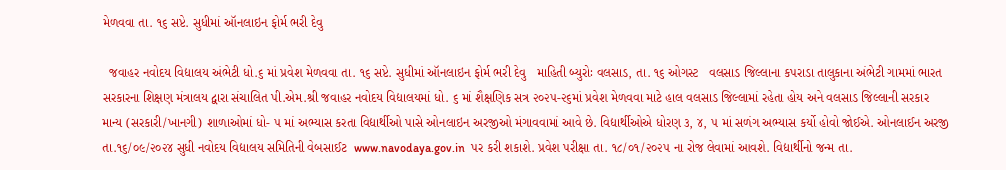મેળવવા તા. ૧૬ સપ્ટે. સુધીમાં ઑનલાઇન ફોર્મ ભરી દેવુ

  જવાહર નવોદય વિદ્યાલય અંભેટી ધો.૬ માં પ્રવેશ મેળવવા તા. ૧૬ સપ્ટે. સુધીમાં ઑનલાઇન ફોર્મ ભરી દેવુ   માહિતી બ્યુરોઃ વલસાડ, તા. ૧૬ ઓગસ્ટ   વલસાડ જિલ્લાના કપરાડા તાલુકાના અંભેટી ગામમાં ભારત સરકારના શિક્ષણ મંત્રાલય દ્વારા સંચાલિત પી.એમ.શ્રી જવાહર નવોદય વિદ્યાલયમાં ધો. ૬ માં શૈક્ષણિક સત્ર ૨૦૨૫-૨૬માં પ્રવેશ મેળવવા માટે હાલ વલસાડ જિલ્લામાં રહેતા હોય અને વલસાડ જિલ્લાની સરકાર માન્ય (સરકારી/ખાનગી) શાળાઓમાં ધો- ૫ માં અભ્યાસ કરતા વિદ્યાર્થીઓ પાસે ઓનલાઇન અરજીઓ મંગાવવામાં આવે છે. વિદ્યાર્થીઓએ ધોરણ ૩, ૪, ૫ માં સળંગ અભ્યાસ કર્યો હોવો જોઈએ. ઓનલાઈન અરજી તા.૧૬/૦૯/૨૦૨૪ સુધી નવોદય વિદ્યાલય સમિતિની વેબસાઈટ  www.navodaya.gov.in  પર કરી શકાશે. પ્રવેશ પરીક્ષા તા. ૧૮/૦૧/૨૦૨૫ ના રોજ લેવામાં આવશે. વિદ્યાર્થીનો જન્મ તા.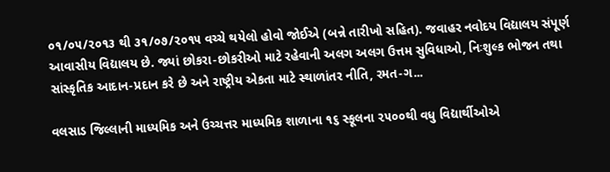૦૧/૦૫/૨૦૧૩ થી ૩૧/૦૭/૨૦૧૫ વચ્ચે થયેલો હોવો જોઈએ (બન્ને તારીખો સહિત). જવાહર નવોદય વિદ્યાલય સંપૂર્ણ આવાસીય વિદ્યાલય છે. જ્યાં છોકરા-છોકરીઓ માટે રહેવાની અલગ અલગ ઉત્તમ સુવિધાઓ, નિઃશુલ્ક ભોજન તથા સાંસ્કૃતિક આદાન-પ્રદાન કરે છે અને રાષ્ટ્રીય એકતા માટે સ્થાળાંતર નીતિ, રમત‌-ગ...

વલસાડ જિલ્લાની માધ્યમિક અને ઉચ્ચત્તર માધ્યમિક શાળાના ૧૬ સ્કૂલના ૨૫૦૦થી વધુ વિદ્યાર્થીઓએ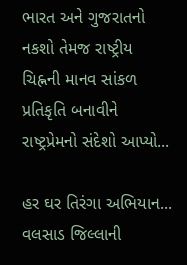ભારત અને ગુજરાતનો નકશો તેમજ રાષ્ટ્રીય ચિહ્નની માનવ સાંકળ પ્રતિકૃતિ બનાવીને રાષ્ટ્રપ્રેમનો સંદેશો આપ્યો...

હર ઘર તિરંગા અભિયાન... વલસાડ જિલ્લાની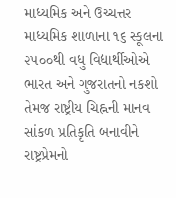માધ્યમિક અને ઉચ્ચત્તર માધ્યમિક શાળાના ૧૬ સ્કૂલના ૨૫૦૦થી વધુ વિદ્યાર્થીઓએ ભારત અને ગુજરાતનો નકશો તેમજ રાષ્ટ્રીય ચિહ્નની માનવ સાંકળ પ્રતિકૃતિ બનાવીને રાષ્ટ્રપ્રેમનો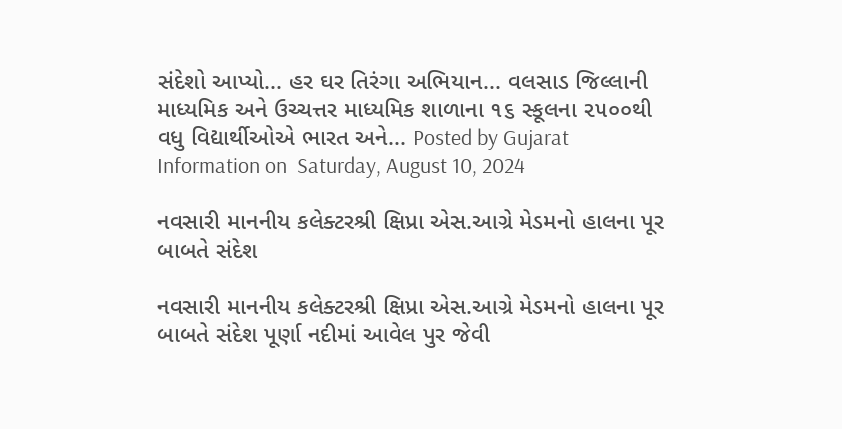સંદેશો આપ્યો... હર ઘર તિરંગા અભિયાન... વલસાડ જિલ્લાની માધ્યમિક અને ઉચ્ચત્તર માધ્યમિક શાળાના ૧૬ સ્કૂલના ૨૫૦૦થી વધુ વિદ્યાર્થીઓએ ભારત અને... Posted by Gujarat Information on  Saturday, August 10, 2024

નવસારી માનનીય કલેક્ટરશ્રી ક્ષિપ્રા એસ.આગ્રે મેડમનો હાલના પૂર બાબતે સંદેશ

નવસારી માનનીય કલેક્ટરશ્રી ક્ષિપ્રા એસ.આગ્રે મેડમનો હાલના પૂર બાબતે સંદેશ પૂર્ણા નદીમાં આવેલ પુર જેવી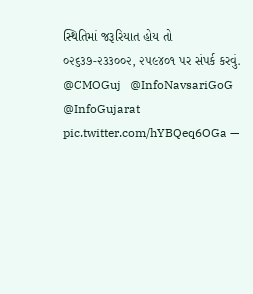સ્થિતિમાં જરૂરિયાત હોય તો ૦૨૬૩૭-૨૩૩૦૦૨, ૨૫૯૪૦૧ પર સંપર્ક કરવું. @CMOGuj   @InfoNavsariGoG   @InfoGujarat   pic.twitter.com/hYBQeq6OGa —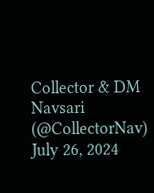Collector & DM Navsari (@CollectorNav)  July 26, 2024